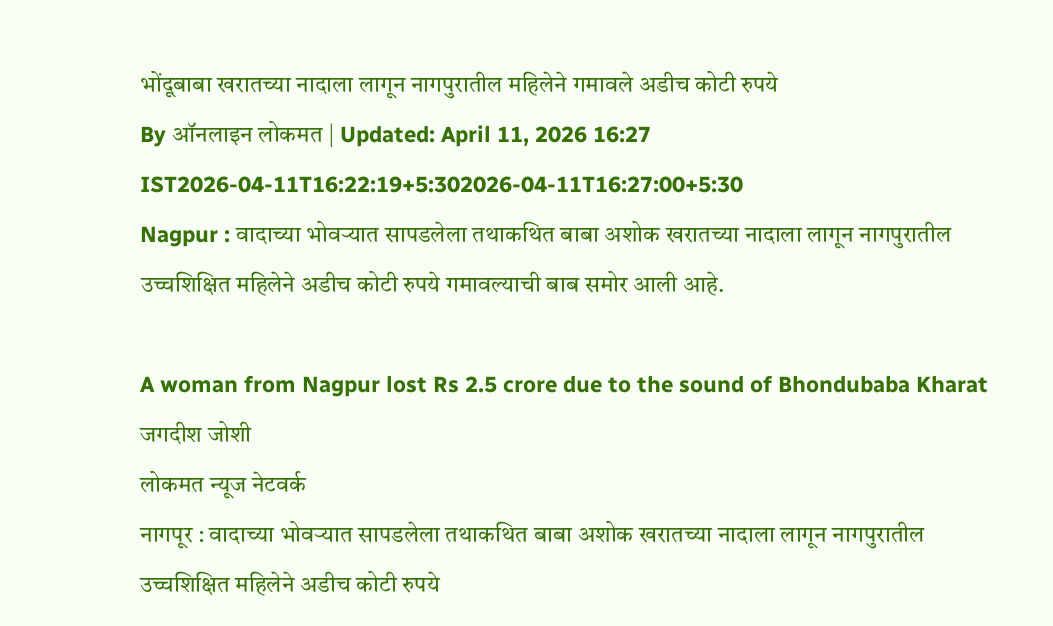भोंदूबाबा खरातच्या नादाला लागून नागपुरातील महिलेने गमावले अडीच कोटी रुपये
By ऑनलाइन लोकमत | Updated: April 11, 2026 16:27 IST2026-04-11T16:22:19+5:302026-04-11T16:27:00+5:30
Nagpur : वादाच्या भोवऱ्यात सापडलेला तथाकथित बाबा अशोक खरातच्या नादाला लागून नागपुरातील उच्चशिक्षित महिलेने अडीच कोटी रुपये गमावल्याची बाब समोर आली आहे.

A woman from Nagpur lost Rs 2.5 crore due to the sound of Bhondubaba Kharat
जगदीश जोशी
लोकमत न्यूज नेटवर्क
नागपूर : वादाच्या भोवऱ्यात सापडलेला तथाकथित बाबा अशोक खरातच्या नादाला लागून नागपुरातील उच्चशिक्षित महिलेने अडीच कोटी रुपये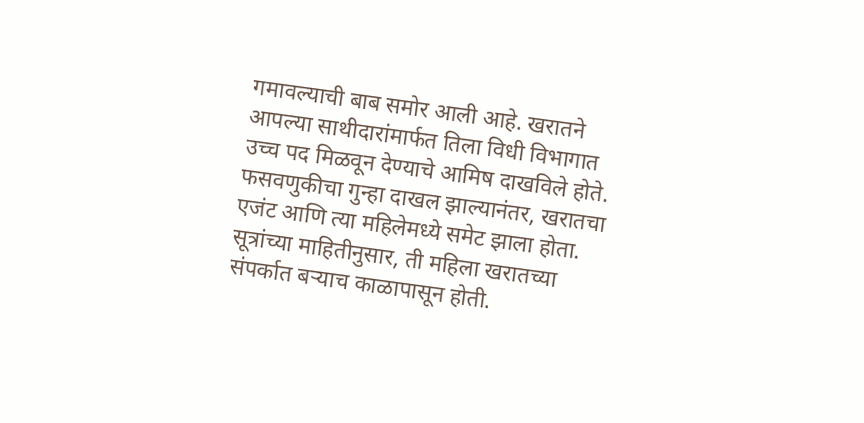गमावल्याची बाब समोर आली आहे. खरातने आपल्या साथीदारांमार्फत तिला विधी विभागात उच्च पद मिळवून देण्याचे आमिष दाखविले होते. फसवणुकीचा गुन्हा दाखल झाल्यानंतर, खरातचा एजंट आणि त्या महिलेमध्ये समेट झाला होता.
सूत्रांच्या माहितीनुसार, ती महिला खरातच्या संपर्कात बऱ्याच काळापासून होती.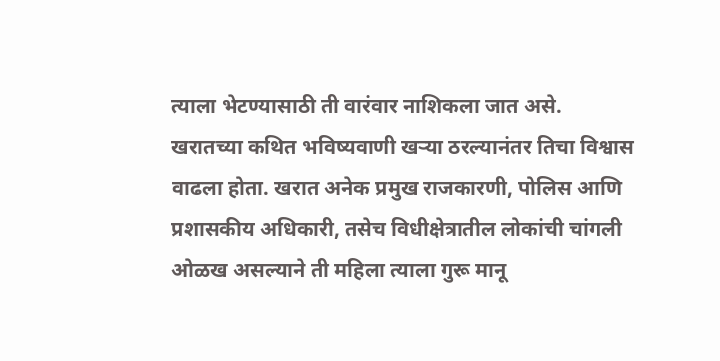त्याला भेटण्यासाठी ती वारंवार नाशिकला जात असे. खरातच्या कथित भविष्यवाणी खऱ्या ठरल्यानंतर तिचा विश्वास वाढला होता. खरात अनेक प्रमुख राजकारणी, पोलिस आणि प्रशासकीय अधिकारी, तसेच विधीक्षेत्रातील लोकांची चांगली ओळख असल्याने ती महिला त्याला गुरू मानू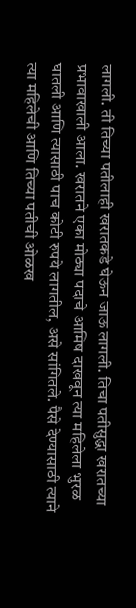लागली. ती तिच्या पतीलाही खरातकडे घेऊन जाऊ लागली. तिचा पतीसुद्धा खरातच्या प्रभावाखाली आला. खरातने एका मोठ्या पदाचे आमिष दाखवून त्या महिलेला भुरळ घातली आणि त्यासाठी पाच कोटी रुपये लागतील, असे सांगितले. पैसे देण्यासाठी त्याने त्या महिलेची आणि तिच्या पतीची ओळख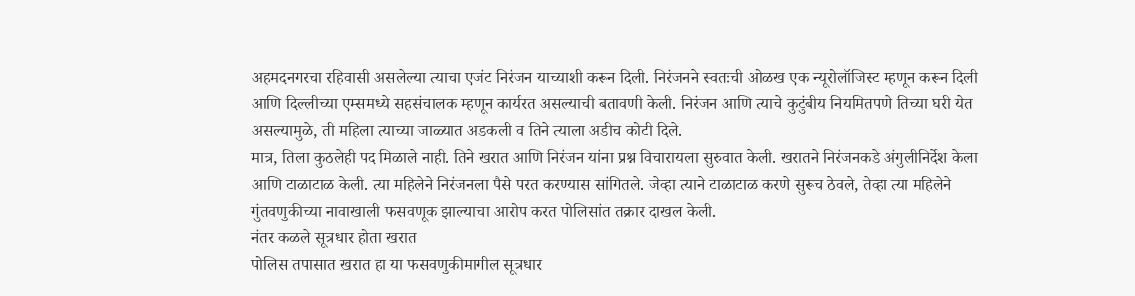अहमदनगरचा रहिवासी असलेल्या त्याचा एजंट निरंजन याच्याशी करून दिली. निरंजनने स्वतःची ओळख एक न्यूरोलॉजिस्ट म्हणून करून दिली आणि दिल्लीच्या एम्समध्ये सहसंचालक म्हणून कार्यरत असल्याची बतावणी केली. निरंजन आणि त्याचे कुटुंबीय नियमितपणे तिच्या घरी येत असल्यामुळे, ती महिला त्याच्या जाळ्यात अडकली व तिने त्याला अडीच कोटी दिले.
मात्र, तिला कुठलेही पद मिळाले नाही. तिने खरात आणि निरंजन यांना प्रश्न विचारायला सुरुवात केली. खरातने निरंजनकडे अंगुलीनिर्देश केला आणि टाळाटाळ केली. त्या महिलेने निरंजनला पैसे परत करण्यास सांगितले. जेव्हा त्याने टाळाटाळ करणे सुरूच ठेवले, तेव्हा त्या महिलेने गुंतवणुकीच्या नावाखाली फसवणूक झाल्याचा आरोप करत पोलिसांत तक्रार दाखल केली.
नंतर कळले सूत्रधार होता खरात
पोलिस तपासात खरात हा या फसवणुकीमागील सूत्रधार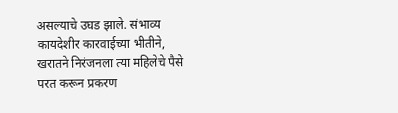असल्याचे उघड झाले. संभाव्य कायदेशीर कारवाईच्या भीतीने, खरातने निरंजनला त्या महिलेचे पैसे परत करून प्रकरण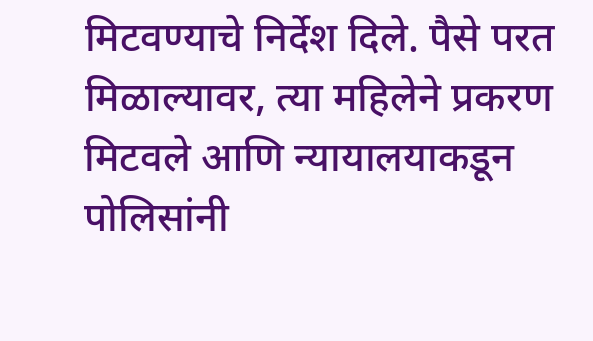मिटवण्याचे निर्देश दिले. पैसे परत मिळाल्यावर, त्या महिलेने प्रकरण मिटवले आणि न्यायालयाकडून पोलिसांनी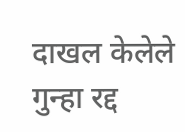दाखल केलेले गुन्हा रद्द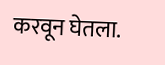करवून घेतला.